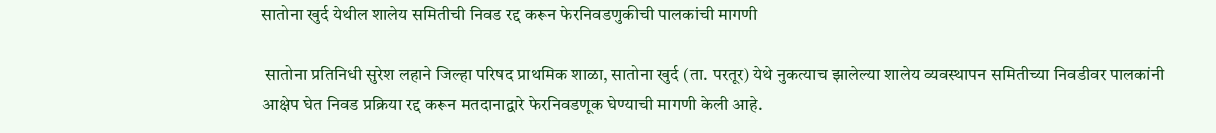सातोना खुर्द येथील शालेय समितीची निवड रद्द करून फेरनिवडणुकीची पालकांची मागणी

 सातोना प्रतिनिधी सुरेश लहाने जिल्हा परिषद प्राथमिक शाळा, सातोना खुर्द (ता. परतूर) येथे नुकत्याच झालेल्या शालेय व्यवस्थापन समितीच्या निवडीवर पालकांनी आक्षेप घेत निवड प्रक्रिया रद्द करून मतदानाद्वारे फेरनिवडणूक घेण्याची मागणी केली आहे.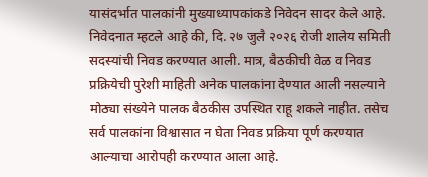यासंदर्भात पालकांनी मुख्याध्यापकांकडे निवेदन सादर केले आहे. निवेदनात म्हटले आहे की, दि. २७ जुलै २०२६ रोजी शालेय समिती सदस्यांची निवड करण्यात आली. मात्र, बैठकीची वेळ व निवड प्रक्रियेची पुरेशी माहिती अनेक पालकांना देण्यात आली नसल्याने मोठ्या संख्येने पालक बैठकीस उपस्थित राहू शकले नाहीत. तसेच सर्व पालकांना विश्वासात न घेता निवड प्रक्रिया पूर्ण करण्यात आल्याचा आरोपही करण्यात आला आहे.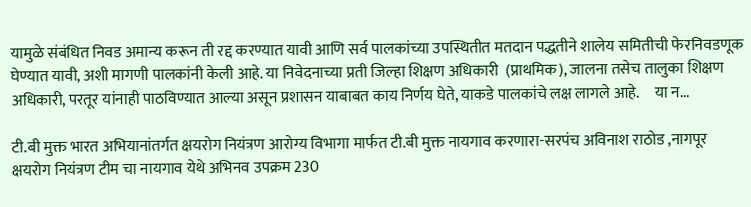यामुळे संबंधित निवड अमान्य करून ती रद्द करण्यात यावी आणि सर्व पालकांच्या उपस्थितीत मतदान पद्धतीने शालेय समितीची फेरनिवडणूक घेण्यात यावी, अशी मागणी पालकांनी केली आहे. या निवेदनाच्या प्रती जिल्हा शिक्षण अधिकारी  (प्राथमिक), जालना तसेच तालुका शिक्षण अधिकारी, परतूर यांनाही पाठविण्यात आल्या असून प्रशासन याबाबत काय निर्णय घेते, याकडे पालकांचे लक्ष लागले आहे.     या न...

टी.बी मुक्त भारत अभियानांतर्गत क्षयरोग नियंत्रण आरोग्य विभागा मार्फत टी.बी मुक्त नायगाव करणारा-सरपंच अविनाश राठोड ,नागपूर क्षयरोग नियंत्रण टीम चा नायगाव येथे अभिनव उपक्रम 230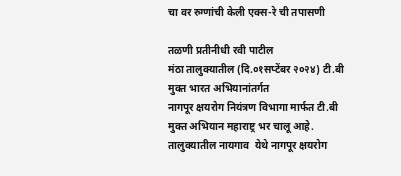चा वर रुग्णांची केली एक्स-रे ची तपासणी

तळणी प्रतीनीधी रवी पाटील
मंठा तालुक्यातील (दि.०१सप्टेंबर २०२४) टी.बी  मुक्त भारत अभियानांतर्गत
नागपूर क्षयरोग नियंत्रण विभागा मार्फत टी.बी मुक्त अभियान महाराष्ट्र भर चालू आहे. तालुक्यातील नायगाव  येथे नागपूर क्षयरोग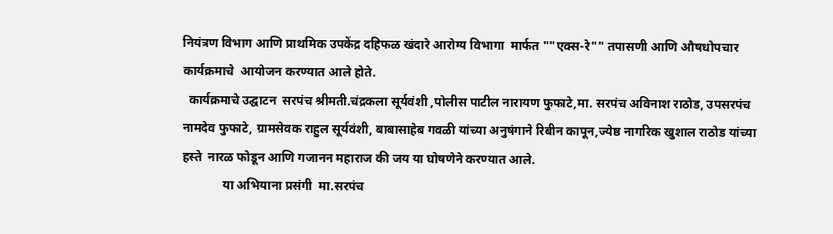नियंत्रण विभाग आणि प्राथमिक उपकेंद्र दहिफळ खंदारे आरोग्य विभागा  मार्फत ""एक्स-रे"" तपासणी आणि औषधोपचार कार्यक्रमाचे  आयोजन करण्यात आले होते.
  कार्यक्रमाचे उद्घाटन  सरपंच श्रीमती.चंद्रकला सूर्यवंशी ,पोलीस पाटील नारायण फुफाटे,मा. सरपंच अविनाश राठोड, उपसरपंच नामदेव फुफाटे, ग्रामसेवक राहुल सूर्यवंशी, बाबासाहेब गवळी यांच्या अनुषंगाने रिबीन कापून,ज्येष्ठ नागरिक खुशाल राठोड यांच्या हस्ते  नारळ फोडून आणि गजानन महाराज की जय या घोषणेने करण्यात आले.
             या अभियाना प्रसंगी  मा.सरपंच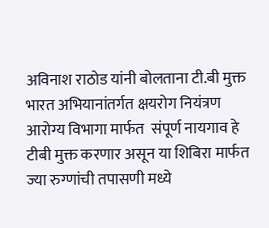अविनाश राठोड यांनी बोलताना टी.बी मुक्त भारत अभियानांतर्गत क्षयरोग नियंत्रण आरोग्य विभागा मार्फत  संपूर्ण नायगाव हे टीबी मुक्त करणार असून या शिबिरा मार्फत ज्या रुग्णांची तपासणी मध्ये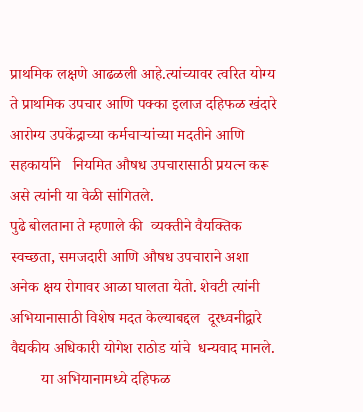प्राथमिक लक्षणे आढळली आहे.त्यांच्यावर त्वरित योग्य ते प्राथमिक उपचार आणि पक्का इलाज दहिफळ खंदारे आरोग्य उपकेंद्राच्या कर्मचाऱ्यांच्या मदतीने आणि सहकार्याने   नियमित औषध उपचारासाठी प्रयत्न करू असे त्यांनी या वेळी सांगितले.
पुढे बोलताना ते म्हणाले की  व्यक्तीने वैयक्तिक स्वच्छता, समजदारी आणि औषध उपचाराने अशा अनेक क्षय रोगावर आळा घालता येतो. शेवटी त्यांनी अभियानासाठी विशेष मदत केल्याबद्दल  दूरध्वनीद्वारे वैद्यकीय अधिकारी योगेश राठोड यांचे  धन्यवाद मानले.
        या अभियानामध्ये दहिफळ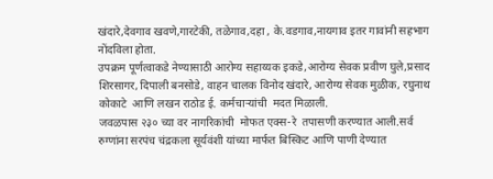खंदारे,देवगाव खवणे,गारटेकी, तळेगाव,दहा , के.वडगाव,नायगाव इतर गावांनी सहभाग नोंदविला होता.
उपक्रम पूर्णत्वाकडे नेण्यासाठी आरोग्य सहाय्यक इकडे,आरोग्य सेवक प्रवीण घुले,प्रसाद शिरसागर, दिपाली बनसोडे, वाहन चालक विनोद खंदारे, आरोग्य सेवक मुळीक, रघुनाथ कोकाटे  आणि लखन राठोड ई. कर्मचाऱ्यांची  मदत मिळाली.
जवळपास २३० च्या वर नागरिकांची  मोफत एक्स-रे  तपासणी करण्यात आली.सर्व रुग्णांना सरपंच चंद्रकला सूर्यवंशी यांच्या मार्फत बिस्किट आणि पाणी देण्यात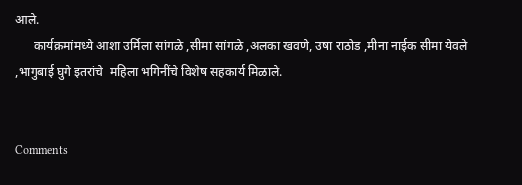आले.
      कार्यक्रमांमध्ये आशा उर्मिला सांगळे ,सीमा सांगळे ,अलका खवणे, उषा राठोड ,मीना नाईक सीमा येवले ,भागुबाई घुगे इतरांचे  महिला भगिनींचे विशेष सहकार्य मिळाले.


Comments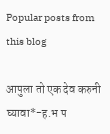Popular posts from this blog

आपुला तो एक देव करुनी घ्यावा*-ह.भ प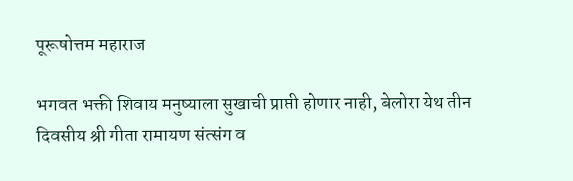पूरूषोत्तम महाराज

भगवत भक्ती शिवाय मनुष्याला सुखाची प्राप्ती होणार नाही, बेलोरा येथ तीन दिवसीय श्री गीता रामायण संत्संग व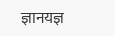ज्ञानयज्ञ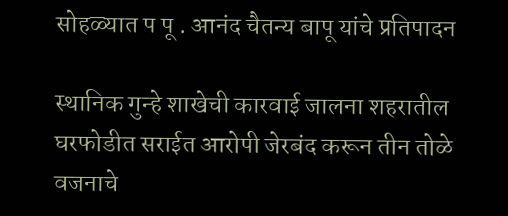सोहळ्यात प पू . आनंद चैतन्य बापू यांचे प्रतिपादन

स्थानिक गुन्हे शाखेची कारवाई जालना शहरातील घरफोडीत सराईत आरोपी जेरबंद करून तीन तोळे वजनाचे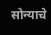सोन्याचे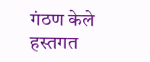गंठण केले हस्तगत